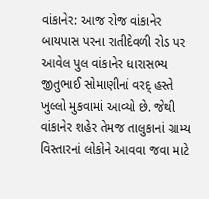વાંકાનેર: આજ રોજ વાંકાનેર બાયપાસ પરના રાતીદેવળી રોડ પર આવેલ પુલ વાંકાનેર ધારાસભ્ય જીતુભાઈ સોમાણીનાં વરદ્ હસ્તે ખુલ્લો મુકવામાં આવ્યો છે. જેથી વાંકાનેર શહેર તેમજ તાલુકાનાં ગ્રામ્ય વિસ્તારનાં લોકોને આવવા જવા માટે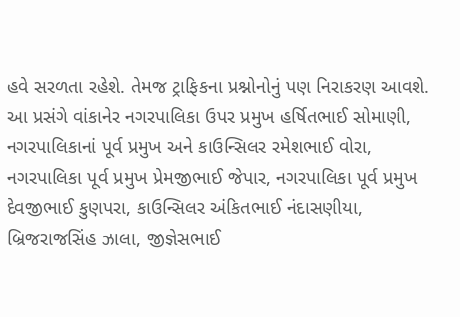હવે સરળતા રહેશે. તેમજ ટ્રાફિકના પ્રશ્નોનોનું પણ નિરાકરણ આવશે. આ પ્રસંગે વાંકાનેર નગરપાલિકા ઉપર પ્રમુખ હર્ષિતભાઈ સોમાણી, નગરપાલિકાનાં પૂર્વ પ્રમુખ અને કાઉન્સિલર રમેશભાઈ વોરા, નગરપાલિકા પૂર્વ પ્રમુખ પ્રેમજીભાઈ જેપાર, નગરપાલિકા પૂર્વ પ્રમુખ દેવજીભાઈ કુણપરા, કાઉન્સિલર અંકિતભાઈ નંદાસણીયા, બ્રિજરાજસિંહ ઝાલા, જીજ્ઞેસભાઈ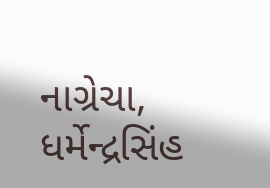નાગ્રેચા, ધર્મેન્દ્રસિંહ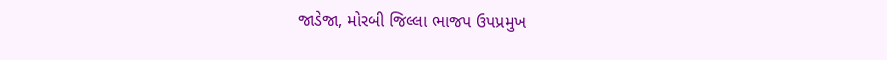જાડેજા, મોરબી જિલ્લા ભાજપ ઉપપ્રમુખ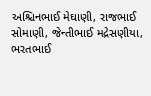અશ્ચિનભાઈ મેઘાણી, રાજભાઈ સોમાણી, જેન્તીભાઈ મદ્રેસણીયા, ભરતભાઈ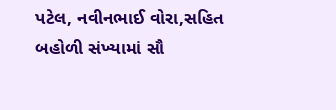પટેલ, નવીનભાઈ વોરા,સહિત બહોળી સંખ્યામાં સૌ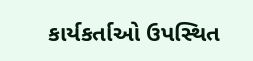કાર્યકર્તાઓ ઉપસ્થિત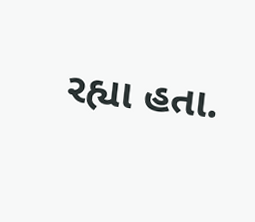રહ્યા હતા.